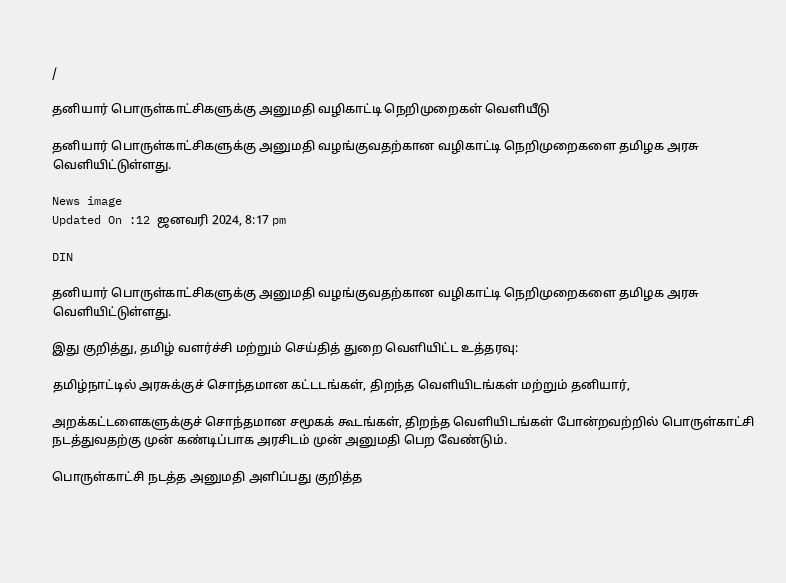/

தனியார் பொருள்காட்சிகளுக்கு அனுமதி வழிகாட்டி நெறிமுறைகள் வெளியீடு

தனியார் பொருள்காட்சிகளுக்கு அனுமதி வழங்குவதற்கான வழிகாட்டி நெறிமுறைகளை தமிழக அரசு வெளியிட்டுள்ளது.

News image
Updated On :12 ஜனவரி 2024, 8:17 pm

DIN

தனியார் பொருள்காட்சிகளுக்கு அனுமதி வழங்குவதற்கான வழிகாட்டி நெறிமுறைகளை தமிழக அரசு வெளியிட்டுள்ளது.

இது குறித்து, தமிழ் வளர்ச்சி மற்றும் செய்தித் துறை வெளியிட்ட உத்தரவு:

தமிழ்நாட்டில் அரசுக்குச் சொந்தமான கட்டடங்கள், திறந்த வெளியிடங்கள் மற்றும் தனியார்,

அறக்கட்டளைகளுக்குச் சொந்தமான சமூகக் கூடங்கள், திறந்த வெளியிடங்கள் போன்றவற்றில் பொருள்காட்சி நடத்துவதற்கு முன் கண்டிப்பாக அரசிடம் முன் அனுமதி பெற வேண்டும்.

பொருள்காட்சி நடத்த அனுமதி அளிப்பது குறித்த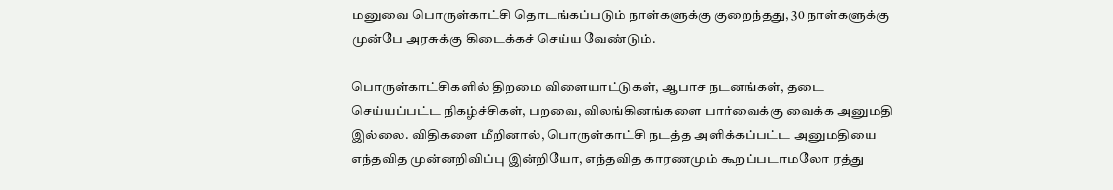மனுவை பொருள்காட்சி தொடங்கப்படும் நாள்களுக்கு குறைந்தது, 30 நாள்களுக்கு முன்பே அரசுக்கு கிடைக்கச் செய்ய வேண்டும்.

பொருள்காட்சிகளில் திறமை விளையாட்டுகள், ஆபாச நடனங்கள், தடை செய்யப்பட்ட நிகழ்ச்சிகள், பறவை, விலங்கினங்களை பார்வைக்கு வைக்க அனுமதி இல்லை. விதிகளை மீறினால், பொருள்காட்சி நடத்த அளிக்கப்பட்ட அனுமதியை எந்தவித முன்னறிவிப்பு இன்றியோ, எந்தவித காரணமும் கூறப்படாமலோ ரத்து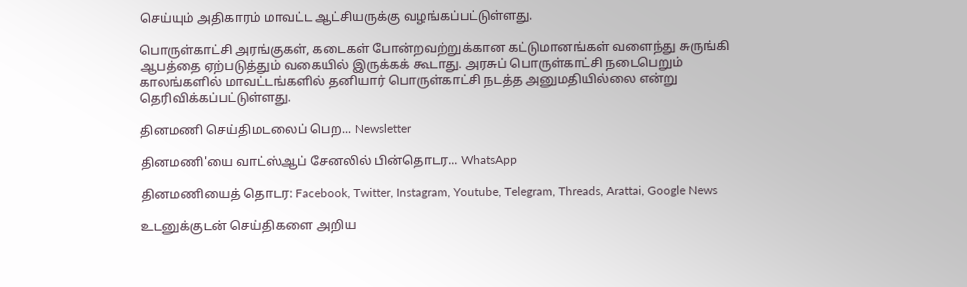செய்யும் அதிகாரம் மாவட்ட ஆட்சியருக்கு வழங்கப்பட்டுள்ளது.

பொருள்காட்சி அரங்குகள், கடைகள் போன்றவற்றுக்கான கட்டுமானங்கள் வளைந்து சுருங்கி ஆபத்தை ஏற்படுத்தும் வகையில் இருக்கக் கூடாது. அரசுப் பொருள்காட்சி நடைபெறும் காலங்களில் மாவட்டங்களில் தனியார் பொருள்காட்சி நடத்த அனுமதியில்லை என்று தெரிவிக்கப்பட்டுள்ளது.

தினமணி செய்திமடலைப் பெற... Newsletter

தினமணி'யை வாட்ஸ்ஆப் சேனலில் பின்தொடர... WhatsApp

தினமணியைத் தொடர: Facebook, Twitter, Instagram, Youtube, Telegram, Threads, Arattai, Google News

உடனுக்குடன் செய்திகளை அறிய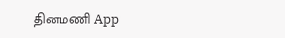தினமணி App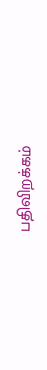பதிவிறக்கம்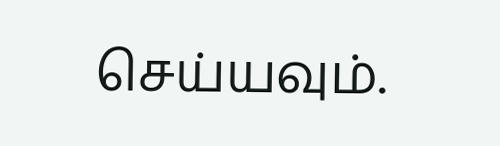செய்யவும்.